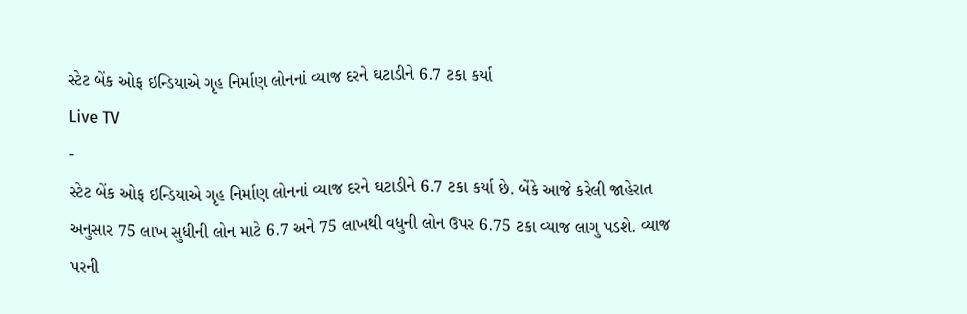સ્ટેટ બેંક ઓફ ઇન્ડિયાએ ગૃહ નિર્માણ લોનનાં વ્યાજ દરને ઘટાડીને 6.7 ટકા કર્યા
Live TV
-
સ્ટેટ બેંક ઓફ ઇન્ડિયાએ ગૃહ નિર્માણ લોનનાં વ્યાજ દરને ઘટાડીને 6.7 ટકા કર્યા છે. બેંકે આજે કરેલી જાહેરાત અનુસાર 75 લાખ સુધીની લોન માટે 6.7 અને 75 લાખથી વધુની લોન ઉપર 6.75 ટકા વ્યાજ લાગુ પડશે. વ્યાજ પરની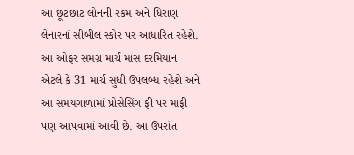આ છૂટછાટ લોનની રકમ અને ધિરાણ લેનારનાં સીબીલ સ્કોર પર આધારિત રહેશે. આ ઓફર સમગ્ર માર્ચ માસ દરમિયાન એટલે કે 31 માર્ચ સુધી ઉપલબ્ધ રહેશે અને આ સમયગાળામાં પ્રોસેસિંગ ફી પર માફી પણ આપવામાં આવી છે. આ ઉપરાંત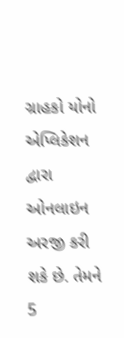ગ્રાહકો યોનો એપ્લિકેશન દ્વારા ઓનલાઇન અરજી કરી શકે છે. તેમને 5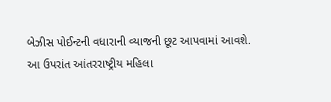બેઝીસ પોઈન્ટની વધારાની વ્યાજની છૂટ આપવામાં આવશે. આ ઉપરાંત આંતરરાષ્ટ્રીય મહિલા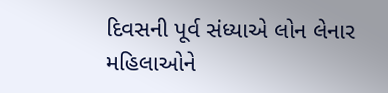દિવસની પૂર્વ સંધ્યાએ લોન લેનાર મહિલાઓને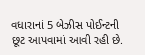વધારાનાં 5 બેઝીસ પોઈન્ટની છૂટ આપવામાં આવી રહી છે.